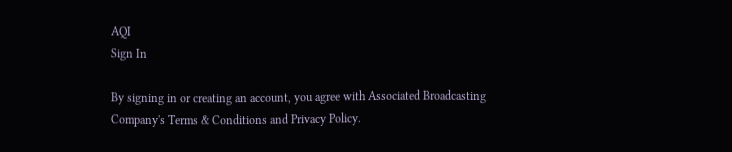AQI
Sign In

By signing in or creating an account, you agree with Associated Broadcasting Company's Terms & Conditions and Privacy Policy.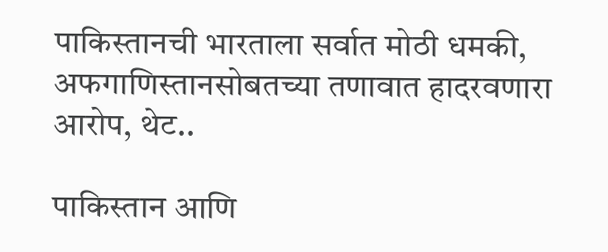पाकिस्तानची भारताला सर्वात मोठी धमकी, अफगाणिस्तानसोबतच्या तणावात हादरवणारा आरोप, थेट..

पाकिस्तान आणि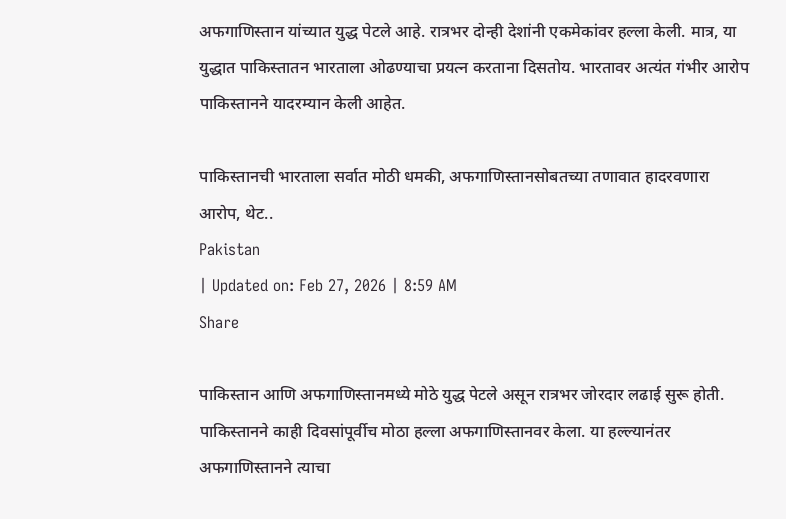अफगाणिस्तान यांच्यात युद्ध पेटले आहे. रात्रभर दोन्ही देशांनी एकमेकांवर हल्ला केली. मात्र, या युद्धात पाकिस्तातन भारताला ओढण्याचा प्रयत्न करताना दिसतोय. भारतावर अत्यंत गंभीर आरोप पाकिस्तानने यादरम्यान केली आहेत.

पाकिस्तानची भारताला सर्वात मोठी धमकी, अफगाणिस्तानसोबतच्या तणावात हादरवणारा आरोप, थेट..
Pakistan
| Updated on: Feb 27, 2026 | 8:59 AM
Share

पाकिस्तान आणि अफगाणिस्तानमध्ये मोठे युद्ध पेटले असून रात्रभर जोरदार लढाई सुरू होती. पाकिस्तानने काही दिवसांपूर्वीच मोठा हल्ला अफगाणिस्तानवर केला. या हल्ल्यानंतर अफगाणिस्तानने त्याचा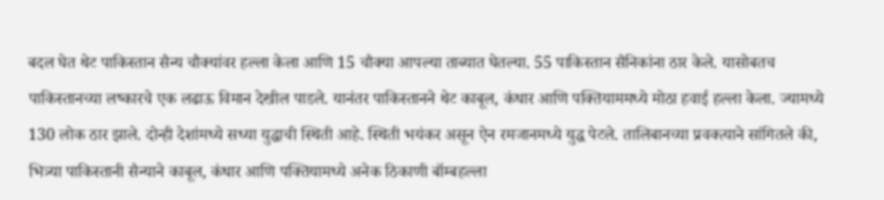बदल घेत थेट पाकिस्तान सैन्य चौक्यांवर हल्ला केला आणि 15 चौक्या आपल्या ताब्यात घेतल्या. 55 पाकिस्तान सैनिकांना ठार केले. यासोबतच पाकिस्तानच्या लष्कारचे एक लढाऊ विमान देखील पाडले. यानंतर पाकिस्तानने थेट काबूल, कंधार आणि पक्तियाममध्ये मोठा हवाई हल्ला केला. ज्यामध्ये 130 लोक ठार झाले. दोन्ही देशांमध्ये सध्या युद्धाची स्थिती आहे. स्थिती भयंकर असून ऐन रमजानमध्ये युद्ध पेटले. तालिबानच्या प्रवक्त्याने सांगितले की, भित्र्या पाकिस्तानी सैन्याने काबूल, कंधार आणि पक्तियामध्ये अनेक ठिकाणी बॉम्बहल्ला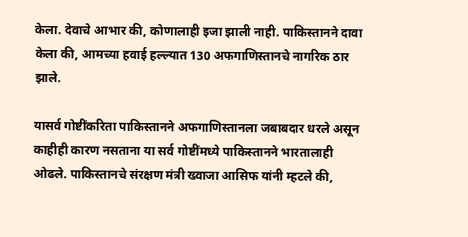केला. देवाचे आभार की, कोणालाही इजा झाली नाही. पाकिस्तानने दावा केला की, आमच्या हवाई हल्ल्यात 130 अफगाणिस्तानचे नागरिक ठार झाले.

यासर्व गोष्टींकरिता पाकिस्तानने अफगाणिस्तानला जबाबदार धरले असून काहीही कारण नसताना या सर्व गोष्टींमध्ये पाकिस्तानने भारतालाही ओढले. पाकिस्तानचे संरक्षण मंत्री ख्वाजा आसिफ यांनी म्हटले की,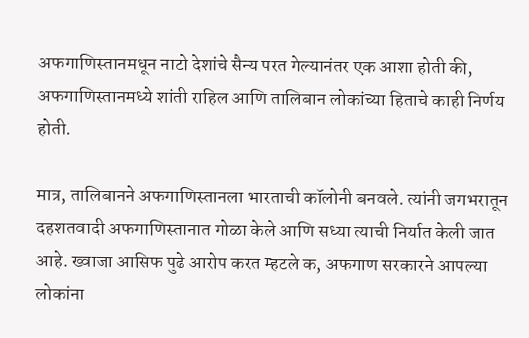अफगाणिस्तानमधून नाटो देशांचे सैन्य परत गेल्यानंतर एक आशा होती की, अफगाणिस्तानमध्ये शांती राहिल आणि तालिबान लोकांच्या हिताचे काही निर्णय होती.

मात्र, तालिबानने अफगाणिस्तानला भारताची कॉलोनी बनवले. त्यांनी जगभरातून दहशतवादी अफगाणिस्तानात गोळा केले आणि सध्या त्याची निर्यात केली जात आहे. ख्वाजा आसिफ पुढे आरोप करत म्हटले क, अफगाण सरकारने आपल्या लोकांना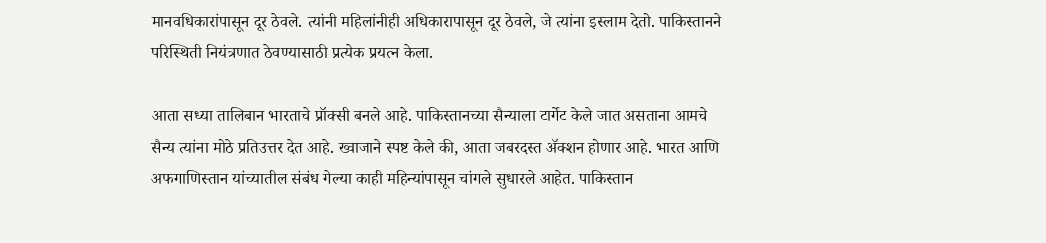मानवधिकारांपासून दूर ठेवले. त्यांनी महिलांनीही अधिकारापासून दूर ठेवले, जे त्यांना इस्लाम देतो. पाकिस्तानने परिस्थिती नियंत्रणात ठेवण्यासाठी प्रत्येक प्रयत्न केला.

आता सध्या तालिबान भारताचे प्रॉक्सी बनले आहे. पाकिस्तानच्या सैन्याला टार्गेट केले जात असताना आमचे सैन्य त्यांना मोठे प्रतिउत्तर देत आहे. ख्वाजाने स्पष्ट केले की, आता जबरदस्त ॲक्शन होणार आहे. भारत आणि अफगाणिस्तान यांच्यातील संबंध गेल्या काही महिन्यांपासून चांगले सुधारले आहेत. पाकिस्तान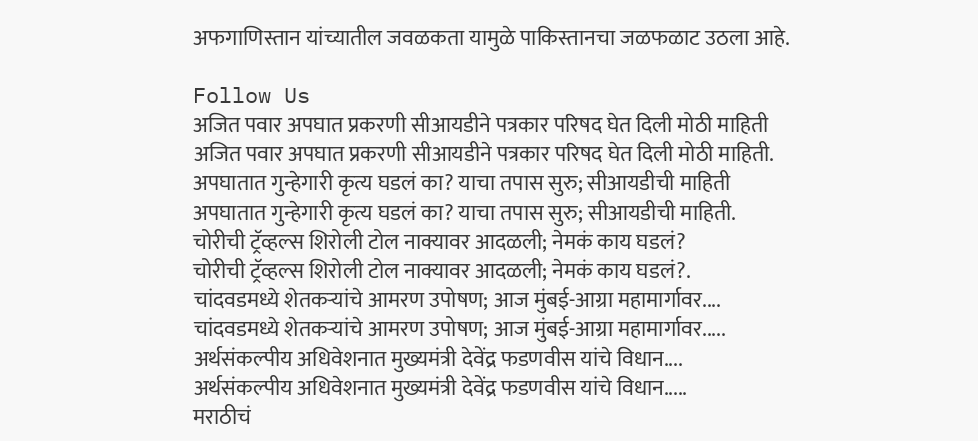अफगाणिस्तान यांच्यातील जवळकता यामुळे पाकिस्तानचा जळफळाट उठला आहे.

Follow Us
अजित पवार अपघात प्रकरणी सीआयडीने पत्रकार परिषद घेत दिली मोठी माहिती
अजित पवार अपघात प्रकरणी सीआयडीने पत्रकार परिषद घेत दिली मोठी माहिती.
अपघातात गुन्हेगारी कृत्य घडलं का? याचा तपास सुरु; सीआयडीची माहिती
अपघातात गुन्हेगारी कृत्य घडलं का? याचा तपास सुरु; सीआयडीची माहिती.
चोरीची ट्रॅव्हल्स शिरोली टोल नाक्यावर आदळली; नेमकं काय घडलं?
चोरीची ट्रॅव्हल्स शिरोली टोल नाक्यावर आदळली; नेमकं काय घडलं?.
चांदवडमध्ये शेतकऱ्यांचे आमरण उपोषण; आज मुंबई-आग्रा महामार्गावर....
चांदवडमध्ये शेतकऱ्यांचे आमरण उपोषण; आज मुंबई-आग्रा महामार्गावर.....
अर्थसंकल्पीय अधिवेशनात मुख्यमंत्री देवेंद्र फडणवीस यांचे विधान....
अर्थसंकल्पीय अधिवेशनात मुख्यमंत्री देवेंद्र फडणवीस यांचे विधान.....
मराठीचं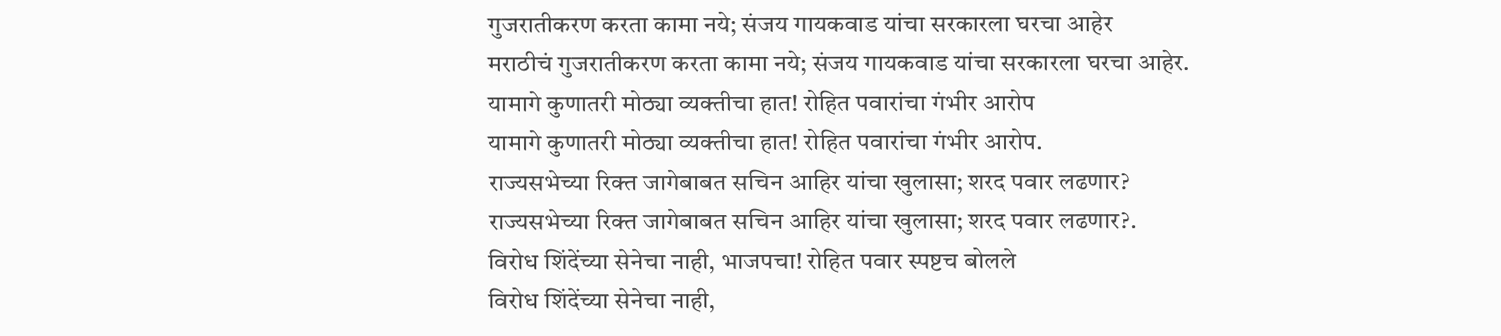गुजरातीकरण करता कामा नये; संजय गायकवाड यांचा सरकारला घरचा आहेर
मराठीचं गुजरातीकरण करता कामा नये; संजय गायकवाड यांचा सरकारला घरचा आहेर.
यामागे कुणातरी मोठ्या व्यक्तीचा हात! रोहित पवारांचा गंभीर आरोप
यामागे कुणातरी मोठ्या व्यक्तीचा हात! रोहित पवारांचा गंभीर आरोप.
राज्यसभेच्या रिक्त जागेबाबत सचिन आहिर यांचा खुलासा; शरद पवार लढणार?
राज्यसभेच्या रिक्त जागेबाबत सचिन आहिर यांचा खुलासा; शरद पवार लढणार?.
विरोध शिंदेंच्या सेनेचा नाही, भाजपचा! रोहित पवार स्पष्टच बोलले
विरोध शिंदेंच्या सेनेचा नाही,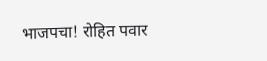भाजपचा! रोहित पवार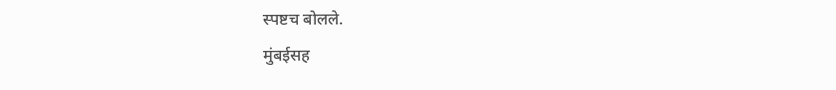स्पष्टच बोलले.
मुंबईसह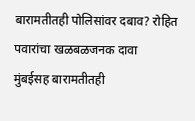बारामतीतही पोलिसांवर दबाव? रोहित पवारांचा खळबळजनक दावा
मुंबईसह बारामतीतही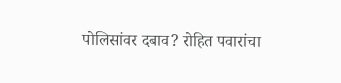पोलिसांवर दबाव? रोहित पवारांचा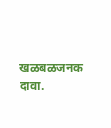खळबळजनक दावा.